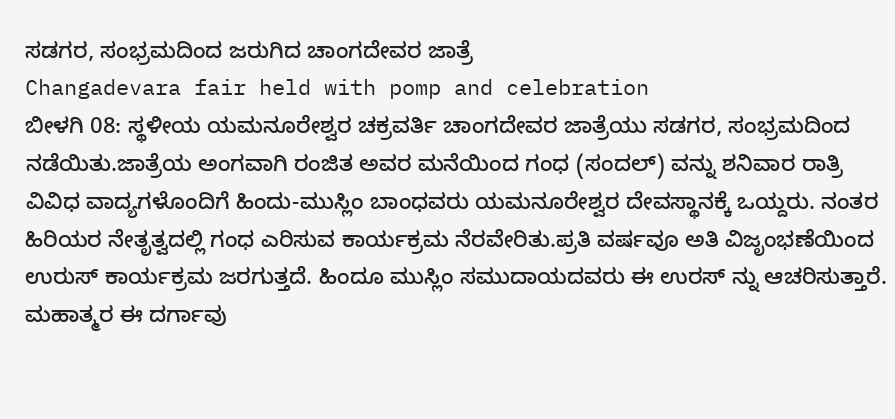ಸಡಗರ, ಸಂಭ್ರಮದಿಂದ ಜರುಗಿದ ಚಾಂಗದೇವರ ಜಾತ್ರೆ
Changadevara fair held with pomp and celebration
ಬೀಳಗಿ 08: ಸ್ಥಳೀಯ ಯಮನೂರೇಶ್ವರ ಚಕ್ರವರ್ತಿ ಚಾಂಗದೇವರ ಜಾತ್ರೆಯು ಸಡಗರ, ಸಂಭ್ರಮದಿಂದ ನಡೆಯಿತು.ಜಾತ್ರೆಯ ಅಂಗವಾಗಿ ರಂಜಿತ ಅವರ ಮನೆಯಿಂದ ಗಂಧ (ಸಂದಲ್) ವನ್ನು ಶನಿವಾರ ರಾತ್ರಿ ವಿವಿಧ ವಾದ್ಯಗಳೊಂದಿಗೆ ಹಿಂದು-ಮುಸ್ಲಿಂ ಬಾಂಧವರು ಯಮನೂರೇಶ್ವರ ದೇವಸ್ಥಾನಕ್ಕೆ ಒಯ್ದರು. ನಂತರ ಹಿರಿಯರ ನೇತೃತ್ವದಲ್ಲಿ ಗಂಧ ಎರಿಸುವ ಕಾರ್ಯಕ್ರಮ ನೆರವೇರಿತು.ಪ್ರತಿ ವರ್ಷವೂ ಅತಿ ವಿಜೃಂಭಣೆಯಿಂದ ಉರುಸ್ ಕಾರ್ಯಕ್ರಮ ಜರಗುತ್ತದೆ. ಹಿಂದೂ ಮುಸ್ಲಿಂ ಸಮುದಾಯದವರು ಈ ಉರಸ್ ನ್ನು ಆಚರಿಸುತ್ತಾರೆ. ಮಹಾತ್ಮರ ಈ ದರ್ಗಾವು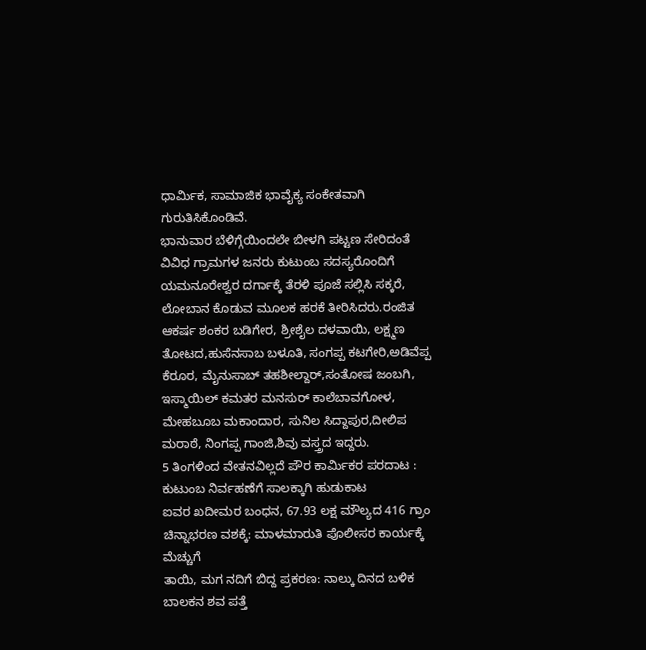ಧಾರ್ಮಿಕ, ಸಾಮಾಜಿಕ ಭಾವೈಕ್ಯ ಸಂಕೇತವಾಗಿ ಗುರುತಿಸಿಕೊಂಡಿವೆ.
ಭಾನುವಾರ ಬೆಳಿಗ್ಗೆಯಿಂದಲೇ ಬೀಳಗಿ ಪಟ್ಟಣ ಸೇರಿದಂತೆ ವಿವಿಧ ಗ್ರಾಮಗಳ ಜನರು ಕುಟುಂಬ ಸದಸ್ಯರೊಂದಿಗೆ ಯಮನೂರೇಶ್ವರ ದರ್ಗಾಕ್ಕೆ ತೆರಳಿ ಪೂಜೆ ಸಲ್ಲಿಸಿ ಸಕ್ಕರೆ, ಲೋಬಾನ ಕೊಡುವ ಮೂಲಕ ಹರಕೆ ತೀರಿಸಿದರು.ರಂಜಿತ ಆಕರ್ಷ ಶಂಕರ ಬಡಿಗೇರ, ಶ್ರೀಶೈಲ ದಳವಾಯಿ, ಲಕ್ಷ್ಮಣ ತೋಟದ,ಹುಸೆನಸಾಬ ಬಳೂತಿ, ಸಂಗಪ್ಪ ಕಟಗೇರಿ,ಅಡಿವೆಪ್ಪ ಕೆರೂರ, ಮೈನುಸಾಬ್ ತಹಶೀಲ್ದಾರ್,ಸಂತೋಷ ಜಂಬಗಿ, ಇಸ್ಮಾಯಿಲ್ ಕಮತರ ಮನಸುರ್ ಕಾಲೆಬಾವಗೋಳ, ಮೇಹಬೂಬ ಮಕಾಂದಾರ, ಸುನಿಲ ಸಿದ್ದಾಪುರ,ದೀಲಿಪ ಮರಾಠೆ, ನಿಂಗಪ್ಪ ಗಾಂಜಿ,ಶಿವು ವಸ್ತ್ರದ ಇದ್ದರು.
5 ತಿಂಗಳಿಂದ ವೇತನವಿಲ್ಲದೆ ಪೌರ ಕಾರ್ಮಿಕರ ಪರದಾಟ : ಕುಟುಂಬ ನಿರ್ವಹಣೆಗೆ ಸಾಲಕ್ಕಾಗಿ ಹುಡುಕಾಟ
ಐವರ ಖದೀಮರ ಬಂಧನ, 67.93 ಲಕ್ಷ ಮೌಲ್ಯದ 416 ಗ್ರಾಂ ಚಿನ್ನಾಭರಣ ವಶಕ್ಕೆ: ಮಾಳಮಾರುತಿ ಪೊಲೀಸರ ಕಾರ್ಯಕ್ಕೆ ಮೆಚ್ಚುಗೆ
ತಾಯಿ, ಮಗ ನದಿಗೆ ಬಿದ್ದ ಪ್ರಕರಣ: ನಾಲ್ಕು ದಿನದ ಬಳಿಕ ಬಾಲಕನ ಶವ ಪತ್ತೆ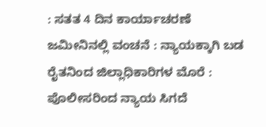: ಸತತ 4 ದಿನ ಕಾರ್ಯಾಚರಣೆ
ಜಮೀನಿನಲ್ಲಿ ವಂಚನೆ : ನ್ಯಾಯಕ್ಕಾಗಿ ಬಡ ರೈತನಿಂದ ಜಿಲ್ಲಾಧಿಕಾರಿಗಳ ಮೊರೆ : ಪೊಲೀಸರಿಂದ ನ್ಯಾಯ ಸಿಗದೆ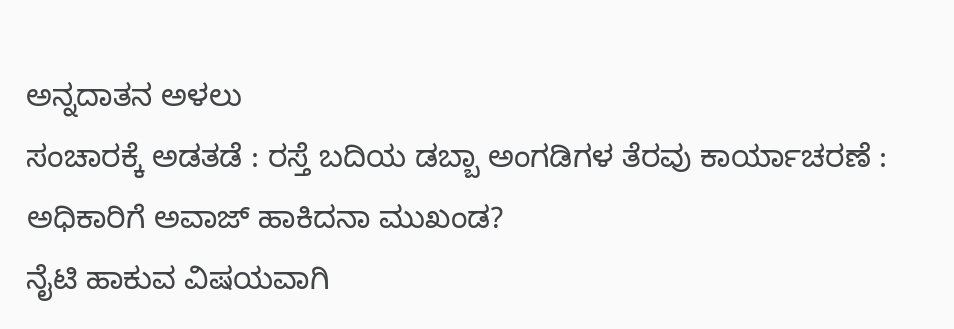ಅನ್ನದಾತನ ಅಳಲು
ಸಂಚಾರಕ್ಕೆ ಅಡತಡೆ : ರಸ್ತೆ ಬದಿಯ ಡಬ್ಬಾ ಅಂಗಡಿಗಳ ತೆರವು ಕಾರ್ಯಾಚರಣೆ : ಅಧಿಕಾರಿಗೆ ಅವಾಜ್ ಹಾಕಿದನಾ ಮುಖಂಡ?
ನೈಟಿ ಹಾಕುವ ವಿಷಯವಾಗಿ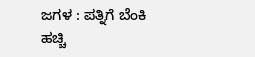ಜಗಳ : ಪತ್ನಿಗೆ ಬೆಂಕಿ ಹಚ್ಚಿ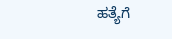ಹತ್ಯೆಗೆ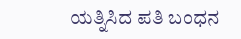ಯತ್ನಿಸಿದ ಪತಿ ಬಂಧನ